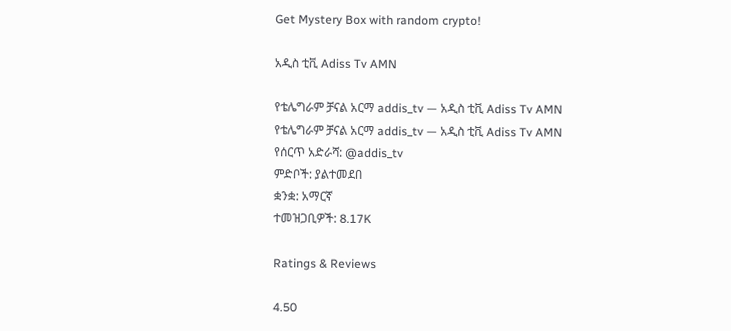Get Mystery Box with random crypto!

አዲስ ቲቪ Adiss Tv AMN

የቴሌግራም ቻናል አርማ addis_tv — አዲስ ቲቪ Adiss Tv AMN
የቴሌግራም ቻናል አርማ addis_tv — አዲስ ቲቪ Adiss Tv AMN
የሰርጥ አድራሻ: @addis_tv
ምድቦች: ያልተመደበ
ቋንቋ: አማርኛ
ተመዝጋቢዎች: 8.17K

Ratings & Reviews

4.50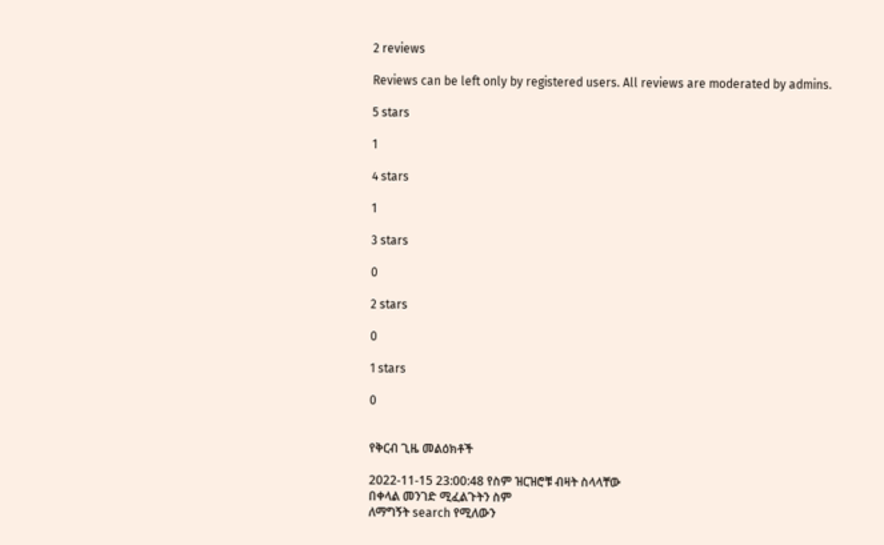2 reviews

Reviews can be left only by registered users. All reviews are moderated by admins.

5 stars

1

4 stars

1

3 stars

0

2 stars

0

1 stars

0


የቅርብ ጊዜ መልዕክቶች

2022-11-15 23:00:48 የስም ዝርዝሮቹ ብዛት ስላላቸው
በቀላል መንገድ ሚፈልጉትን ስም
ለማግኝት search የሚለውን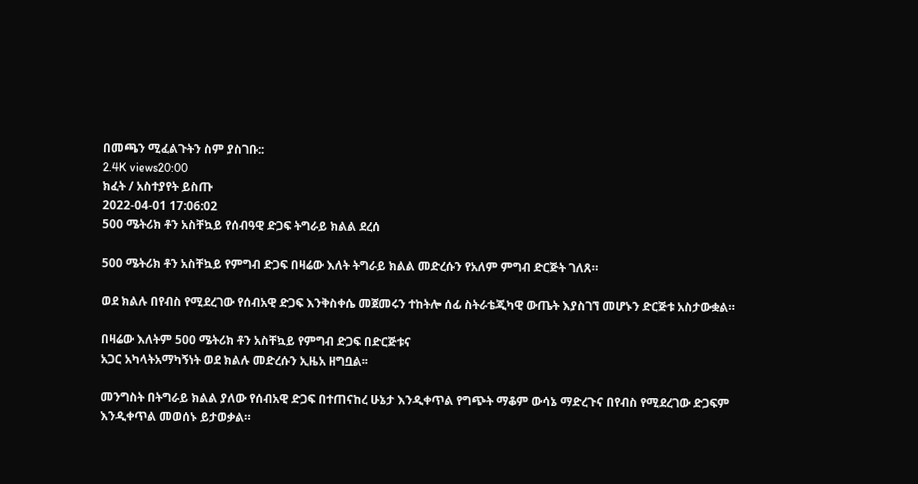በመጫን ሚፈልጉትን ስም ያስገቡ::
2.4K views20:00
ክፈት / አስተያየት ይስጡ
2022-04-01 17:06:02
500 ሜትሪክ ቶን አስቸኳይ የሰብዓዊ ድጋፍ ትግራይ ክልል ደረሰ

500 ሜትሪክ ቶን አስቸኳይ የምግብ ድጋፍ በዛሬው እለት ትግራይ ክልል መድረሱን የአለም ምግብ ድርጅት ገለጸ።

ወደ ክልሉ በየብስ የሚደረገው የሰብአዊ ድጋፍ እንቅስቀሴ መጀመሩን ተከትሎ ሰፊ ስትራቴጂካዊ ውጤት እያስገኘ መሆኑን ድርጅቱ አስታውቋል።

በዛሬው እለትም 500 ሜትሪክ ቶን አስቸኳይ የምግብ ድጋፍ በድርጅቱና
አጋር አካላትአማካኝነት ወደ ክልሉ መድረሱን ኢዜአ ዘግቧል፡፡

መንግስት በትግራይ ክልል ያለው የሰብአዊ ድጋፍ በተጠናከረ ሁኔታ እንዲቀጥል የግጭት ማቆም ውሳኔ ማድረጉና በየብስ የሚደረገው ድጋፍም እንዲቀጥል መወሰኑ ይታወቃል።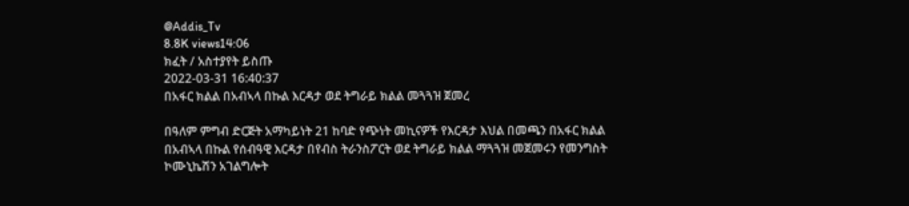@Addis_Tv
8.8K views14:06
ክፈት / አስተያየት ይስጡ
2022-03-31 16:40:37
በአፋር ክልል በአብኣላ በኩል እርዳታ ወደ ትግራይ ክልል መጓጓዝ ጀመረ

በዓለም ምግብ ድርጅት አማካይነት 21 ከባድ የጭነት መኪናዎች የእርዳታ እህል በመጫን በአፋር ክልል በአብኣላ በኩል የሰብዓዊ እርዳታ በየብስ ትራንስፖርት ወደ ትግራይ ክልል ማጓጓዝ መጀመሩን የመንግስት ኮሙኒኬሽን አገልግሎት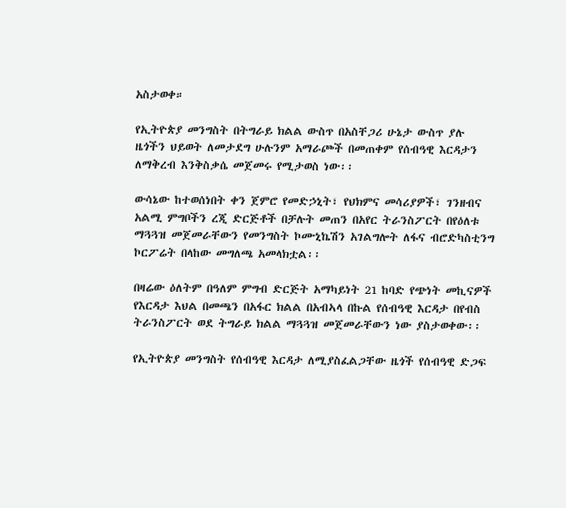አስታወቀ።

የኢትዮጵያ መንግስት በትግራይ ክልል ውስጥ በአስቸጋሪ ሁኔታ ውስጥ ያሉ ዜጎችን ህይወት ለመታደግ ሁሉንም አማራጮች በመጠቀም የሰብዓዊ እርዳታን ለማቅረብ እንቅስቃሴ መጀመሩ የሚታወስ ነው፡፡

ውሳኔው ከተወሰነበት ቀን ጀምሮ የመድኃኒት፣ የህክምና መሳሪያዎች፣ ገንዘብና አልሚ ምግቦችን ረጂ ድርጅቶች በቻሉት መጠን በአየር ትራንስፖርት በየዕለቱ ማጓጓዝ መጀመራቸውን የመንግስት ኮሙኒኬሽን አገልግሎት ለፋና ብሮድካስቲንግ ኮርፖሬት በላከው መግለጫ አመላክቷል፡፡

በዛሬው ዕለትም በዓለም ምግብ ድርጅት አማካይነት 21 ከባድ የጭነት መኪናዎች የእርዳታ እህል በመጫን በአፋር ክልል በአብኣላ በኩል የሰብዓዊ እርዳታ በየብስ ትራንስፖርት ወደ ትግራይ ክልል ማጓጓዝ መጀመራቸውን ነው ያስታወቀው፡፡

የኢትዮጵያ መንግስት የሰብዓዊ እርዳታ ለሚያስፈልጋቸው ዜጎች የሰብዓዊ ድጋፍ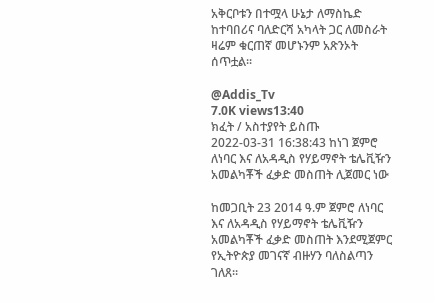አቅርቦቱን በተሟላ ሁኔታ ለማስኬድ ከተባበሪና ባለድርሻ አካላት ጋር ለመስራት ዛሬም ቁርጠኛ መሆኑንም አጽንኦት ሰጥቷል፡፡

@Addis_Tv
7.0K views13:40
ክፈት / አስተያየት ይስጡ
2022-03-31 16:38:43 ከነገ ጀምሮ ለነባር እና ለአዳዲስ የሃይማኖት ቴሌቪዥን አመልካቾች ፈቃድ መስጠት ሊጀመር ነው

ከመጋቢት 23 2014 ዓ.ም ጀምሮ ለነባር እና ለአዳዲስ የሃይማኖት ቴሌቪዥን አመልካቾች ፈቃድ መስጠት እንደሚጀምር የኢትዮጵያ መገናኛ ብዙሃን ባለስልጣን ገለጸ።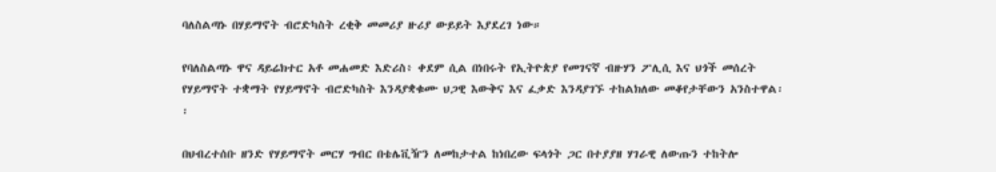ባለስልጣኑ በሃይማኖት ብሮድካስት ረቂቅ መመሪያ ዙሪያ ውይይት እያደረገ ነው።

የባለስልጣኑ ዋና ዳይሬክተር አቶ መሐመድ እድሪስ፥ ቀደም ሲል በነበሩት የኢትዮጵያ የመገናኛ ብዙሃን ፖሊሲ እና ህጎች መሰረት የሃይማኖት ተቋማት የሃይማኖት ብሮድካስት እንዳያቋቁሙ ህጋዊ እውቅና እና ፈቃድ እንዳያገኙ ተከልክለው መቆየታቸውን አንስተዋል፡፡

በህብረተሰቡ ዘንድ የሃይማኖት መርሃ ግብር በቴሌቪዥን ለመከታተል ከነበረው ፍላጎት ጋር በተያያዘ ሃገራዊ ለውጡን ተከትሎ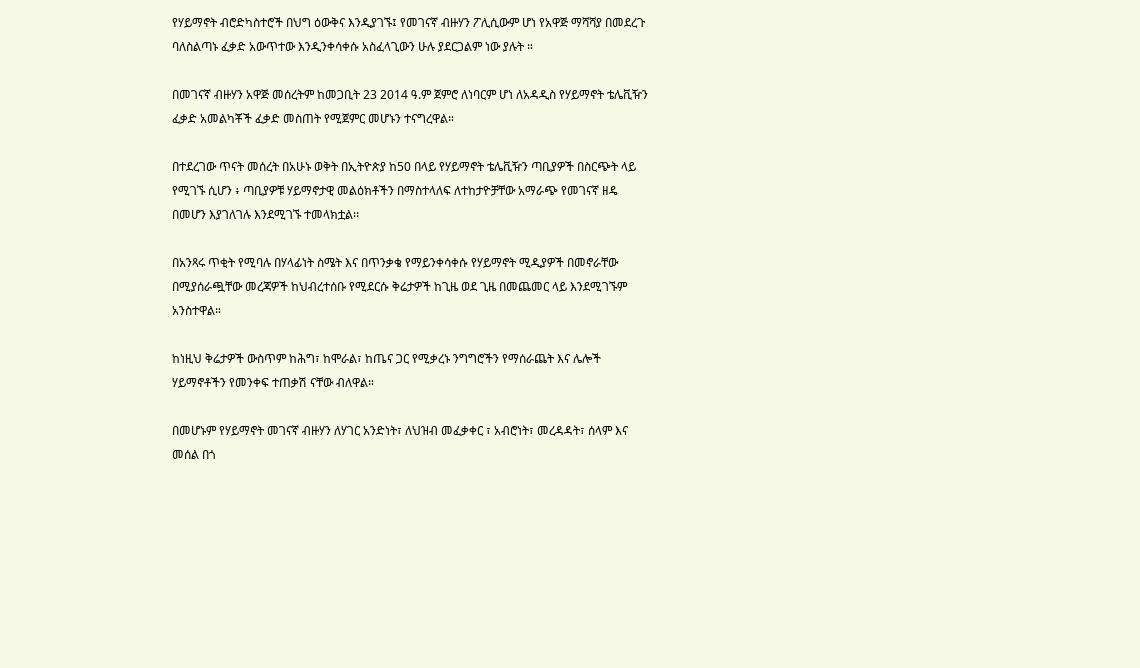የሃይማኖት ብሮድካስተሮች በህግ ዕውቅና እንዲያገኙ፤ የመገናኛ ብዙሃን ፖሊሲውም ሆነ የአዋጅ ማሻሻያ በመደረጉ ባለስልጣኑ ፈቃድ አውጥተው እንዲንቀሳቀሱ አስፈላጊውን ሁሉ ያደርጋልም ነው ያሉት ።

በመገናኛ ብዙሃን አዋጅ መሰረትም ከመጋቢት 23 2014 ዓ.ም ጀምሮ ለነባርም ሆነ ለአዳዲስ የሃይማኖት ቴሌቪዥን ፈቃድ አመልካቾች ፈቃድ መስጠት የሚጀምር መሆኑን ተናግረዋል።

በተደረገው ጥናት መሰረት በአሁኑ ወቅት በኢትዮጵያ ከ50 በላይ የሃይማኖት ቴሌቪዥን ጣቢያዎች በስርጭት ላይ የሚገኙ ሲሆን ፥ ጣቢያዎቹ ሃይማኖታዊ መልዕክቶችን በማስተላለፍ ለተከታዮቻቸው አማራጭ የመገናኛ ዘዴ በመሆን እያገለገሉ እንደሚገኙ ተመላክቷል፡፡

በአንጻሩ ጥቂት የሚባሉ በሃላፊነት ስሜት እና በጥንቃቄ የማይንቀሳቀሱ የሃይማኖት ሚዲያዎች በመኖራቸው በሚያሰራጯቸው መረጃዎች ከህብረተሰቡ የሚደርሱ ቅሬታዎች ከጊዜ ወደ ጊዜ በመጨመር ላይ እንደሚገኙም አንስተዋል።

ከነዚህ ቅሬታዎች ውስጥም ከሕግ፣ ከሞራል፣ ከጤና ጋር የሚቃረኑ ንግግሮችን የማሰራጨት እና ሌሎች ሃይማኖቶችን የመንቀፍ ተጠቃሽ ናቸው ብለዋል።

በመሆኑም የሃይማኖት መገናኛ ብዙሃን ለሃገር አንድነት፣ ለህዝብ መፈቃቀር ፣ አብሮነት፣ መረዳዳት፣ ሰላም እና መሰል በጎ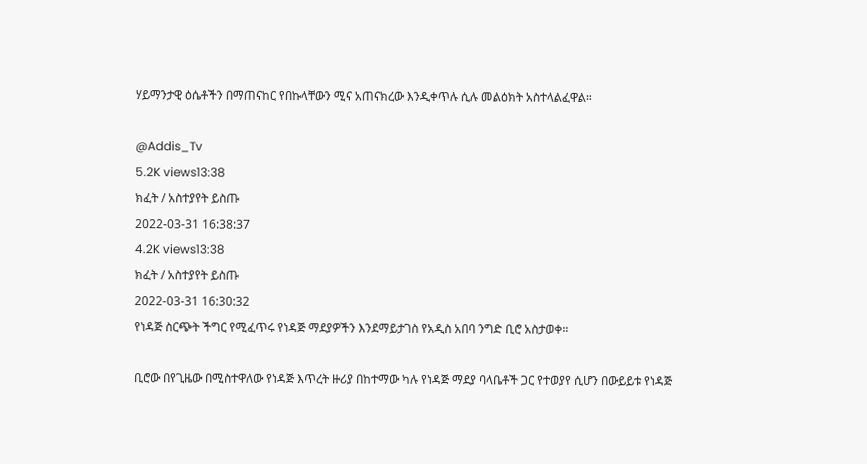ሃይማንታዊ ዕሴቶችን በማጠናከር የበኩላቸውን ሚና አጠናክረው እንዲቀጥሉ ሲሉ መልዕክት አስተላልፈዋል።

@Addis_Tv
5.2K views13:38
ክፈት / አስተያየት ይስጡ
2022-03-31 16:38:37
4.2K views13:38
ክፈት / አስተያየት ይስጡ
2022-03-31 16:30:32
የነዳጅ ስርጭት ችግር የሚፈጥሩ የነዳጅ ማደያዎችን እንደማይታገስ የአዲስ አበባ ንግድ ቢሮ አስታወቀ።

ቢሮው በየጊዜው በሚስተዋለው የነዳጅ እጥረት ዙሪያ በከተማው ካሉ የነዳጅ ማደያ ባላቤቶች ጋር የተወያየ ሲሆን በውይይቱ የነዳጅ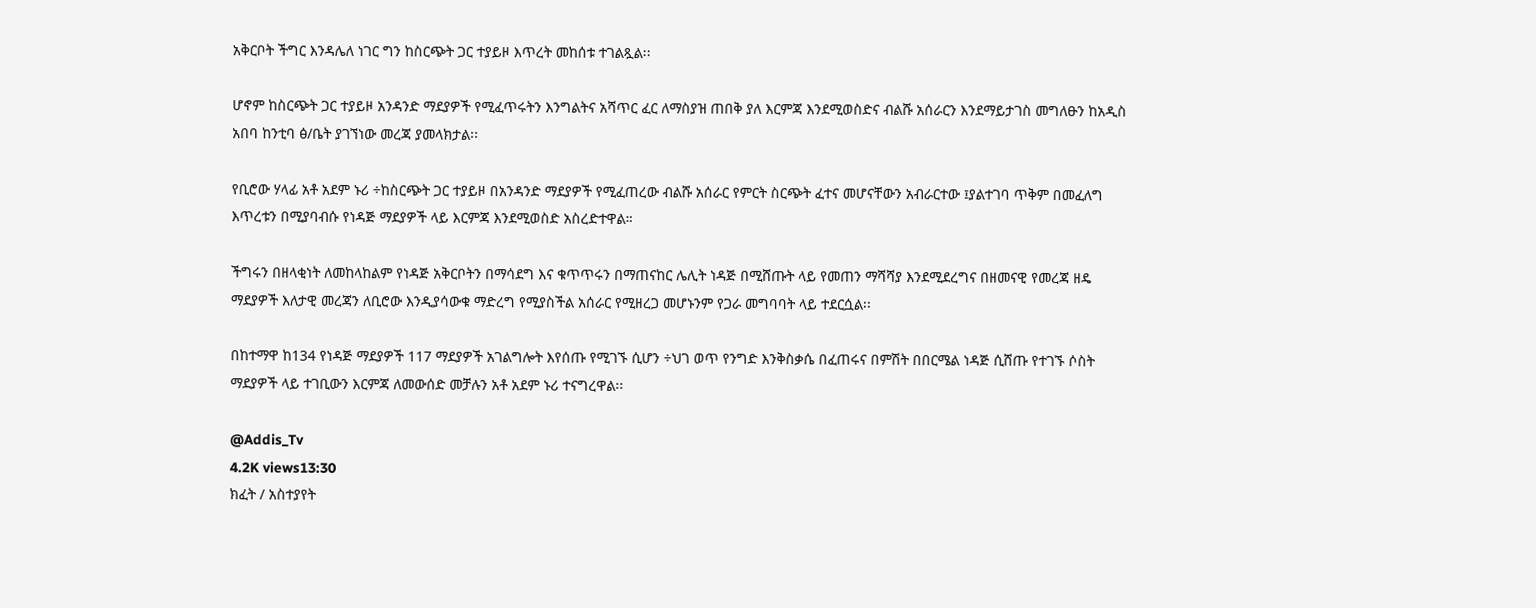አቅርቦት ችግር እንዳሌለ ነገር ግን ከስርጭት ጋር ተያይዞ እጥረት መከሰቱ ተገልጿል፡፡

ሆኖም ከስርጭት ጋር ተያይዞ አንዳንድ ማደያዎች የሚፈጥሩትን እንግልትና አሻጥር ፈር ለማስያዝ ጠበቅ ያለ እርምጃ እንደሚወስድና ብልሹ አሰራርን እንደማይታገስ መግለፁን ከአዲስ አበባ ከንቲባ ፅ/ቤት ያገኘነው መረጃ ያመላክታል፡፡

የቢሮው ሃላፊ አቶ አደም ኑሪ ÷ከስርጭት ጋር ተያይዞ በአንዳንድ ማደያዎች የሚፈጠረው ብልሹ አሰራር የምርት ስርጭት ፈተና መሆናቸውን አብራርተው ፤ያልተገባ ጥቅም በመፈለግ እጥረቱን በሚያባብሱ የነዳጅ ማደያዎች ላይ እርምጃ እንደሚወስድ አስረድተዋል።

ችግሩን በዘላቂነት ለመከላከልም የነዳጅ አቅርቦትን በማሳደግ እና ቁጥጥሩን በማጠናከር ሌሊት ነዳጅ በሚሸጡት ላይ የመጠን ማሻሻያ እንደሚደረግና በዘመናዊ የመረጃ ዘዴ ማደያዎች እለታዊ መረጃን ለቢሮው እንዲያሳውቁ ማድረግ የሚያስችል አሰራር የሚዘረጋ መሆኑንም የጋራ መግባባት ላይ ተደርሷል፡፡

በከተማዋ ከ134 የነዳጅ ማደያዎች 117 ማደያዎች አገልግሎት እየሰጡ የሚገኙ ሲሆን ÷ህገ ወጥ የንግድ እንቅስቃሴ በፈጠሩና በምሽት በበርሜል ነዳጅ ሲሸጡ የተገኙ ሶስት ማደያዎች ላይ ተገቢውን እርምጃ ለመውሰድ መቻሉን አቶ አደም ኑሪ ተናግረዋል፡፡

@Addis_Tv
4.2K views13:30
ክፈት / አስተያየት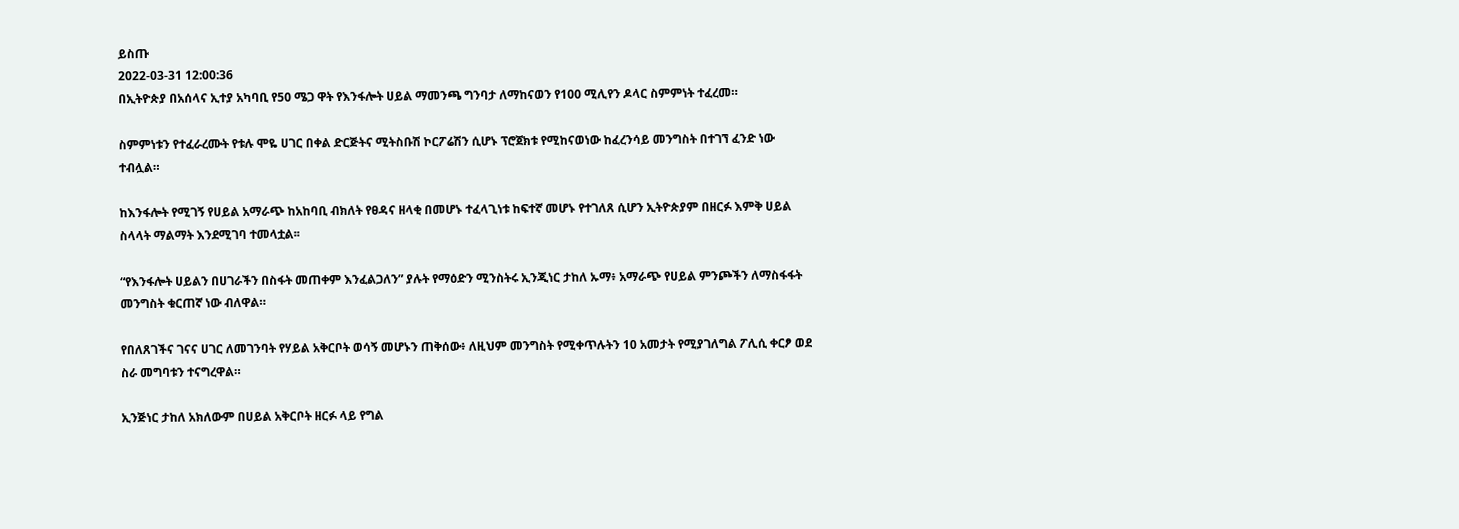ይስጡ
2022-03-31 12:00:36
በኢትዮጵያ በአሰላና ኢተያ አካባቢ የ50 ሜጋ ዋት የእንፋሎት ሀይል ማመንጫ ግንባታ ለማከናወን የ100 ሚሊየን ዶላር ስምምነት ተፈረመ።

ስምምነቱን የተፈራረሙት የቱሉ ሞዬ ሀገር በቀል ድርጅትና ሚትስቡሽ ኮርፖሬሽን ሲሆኑ ፕሮጀክቱ የሚከናወነው ከፈረንሳይ መንግስት በተገኘ ፈንድ ነው ተብሏል።

ከእንፋሎት የሚገኝ የሀይል አማራጭ ከአከባቢ ብክለት የፀዳና ዘላቂ በመሆኑ ተፈላጊነቱ ከፍተኛ መሆኑ የተገለጸ ሲሆን ኢትዮጵያም በዘርፉ እምቅ ሀይል ስላላት ማልማት እንደሚገባ ተመላቷል፡፡

“የእንፋሎት ሀይልን በሀገራችን በስፋት መጠቀም እንፈልጋለን” ያሉት የማዕድን ሚንስትሩ ኢንጂነር ታከለ ኡማ፥ አማራጭ የሀይል ምንጮችን ለማስፋፋት መንግስት ቁርጠኛ ነው ብለዋል።

የበለጸገችና ገናና ሀገር ለመገንባት የሃይል አቅርቦት ወሳኝ መሆኑን ጠቅሰው፥ ለዚህም መንግስት የሚቀጥሉትን 10 አመታት የሚያገለግል ፖሊሲ ቀርፆ ወደ ስራ መግባቱን ተናግረዋል።

ኢንጅነር ታከለ አክለውም በሀይል አቅርቦት ዘርፉ ላይ የግል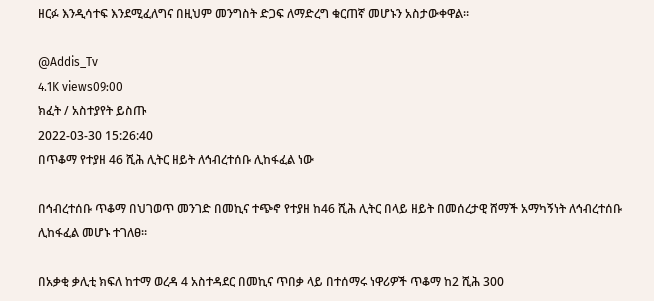ዘርፉ እንዲሳተፍ እንደሚፈለግና በዚህም መንግስት ድጋፍ ለማድረግ ቁርጠኛ መሆኑን አስታውቀዋል።

@Addis_Tv
4.1K views09:00
ክፈት / አስተያየት ይስጡ
2022-03-30 15:26:40
በጥቆማ የተያዘ 46 ሺሕ ሊትር ዘይት ለኅብረተሰቡ ሊከፋፈል ነው

በኅብረተሰቡ ጥቆማ በህገወጥ መንገድ በመኪና ተጭኖ የተያዘ ከ46 ሺሕ ሊትር በላይ ዘይት በመሰረታዊ ሸማች አማካኝነት ለኅብረተሰቡ ሊከፋፈል መሆኑ ተገለፀ።

በአቃቂ ቃሊቲ ክፍለ ከተማ ወረዳ 4 አስተዳደር በመኪና ጥበቃ ላይ በተሰማሩ ነዋሪዎች ጥቆማ ከ2 ሺሕ 300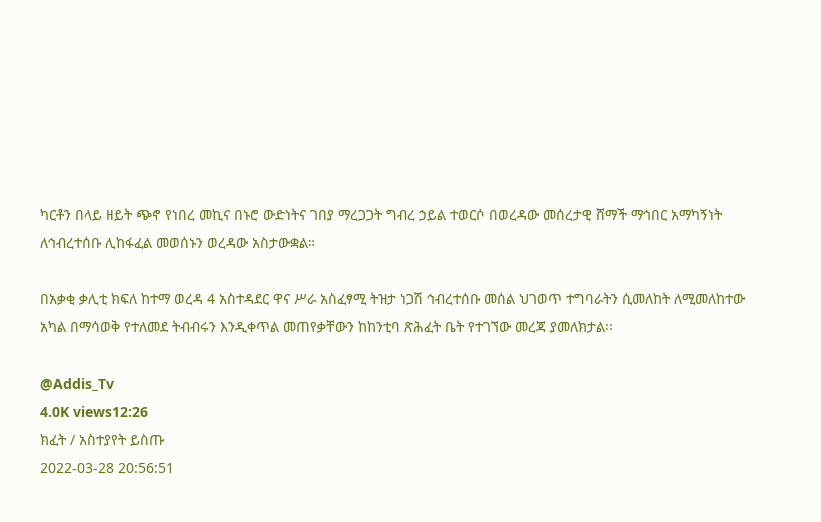ካርቶን በላይ ዘይት ጭኖ የነበረ መኪና በኑሮ ውድነትና ገበያ ማረጋጋት ግብረ ኃይል ተወርሶ በወረዳው መሰረታዊ ሸማች ማኅበር አማካኝነት ለኅብረተሰቡ ሊከፋፈል መወሰኑን ወረዳው አስታውቋል።

በአቃቂ ቃሊቲ ክፍለ ከተማ ወረዳ 4 አስተዳደር ዋና ሥራ አስፈፃሚ ትዝታ ነጋሽ ኅብረተሰቡ መሰል ህገወጥ ተግባራትን ሲመለከት ለሚመለከተው አካል በማሳወቅ የተለመደ ትብብሩን እንዲቀጥል መጠየቃቸውን ከከንቲባ ጽሕፈት ቤት የተገኘው መረጃ ያመለክታል፡፡

@Addis_Tv
4.0K views12:26
ክፈት / አስተያየት ይስጡ
2022-03-28 20:56:51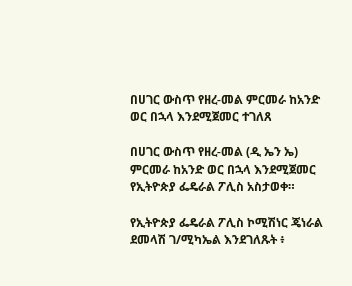በሀገር ውስጥ የዘረ-መል ምርመራ ከአንድ ወር በኋላ እንደሚጀመር ተገለጸ

በሀገር ውስጥ የዘረ-መል (ዲ ኤን ኤ) ምርመራ ከአንድ ወር በኋላ እንደሚጀመር የኢትዮጵያ ፌዴራል ፖሊስ አስታወቀ።

የኢትዮጵያ ፌዴራል ፖሊስ ኮሚሽነር ጄነራል ደመላሽ ገ/ሚካኤል እንደገለጹት ፥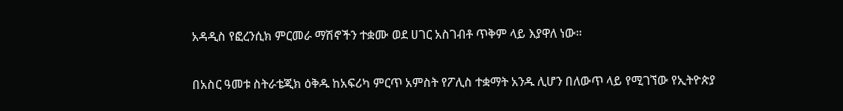አዳዲስ የፎረንሲክ ምርመራ ማሽኖችን ተቋሙ ወደ ሀገር አስገብቶ ጥቅም ላይ እያዋለ ነው።

በአስር ዓመቱ ስትራቴጂክ ዕቅዱ ከአፍሪካ ምርጥ አምስት የፖሊስ ተቋማት አንዱ ሊሆን በለውጥ ላይ የሚገኘው የኢትዮጵያ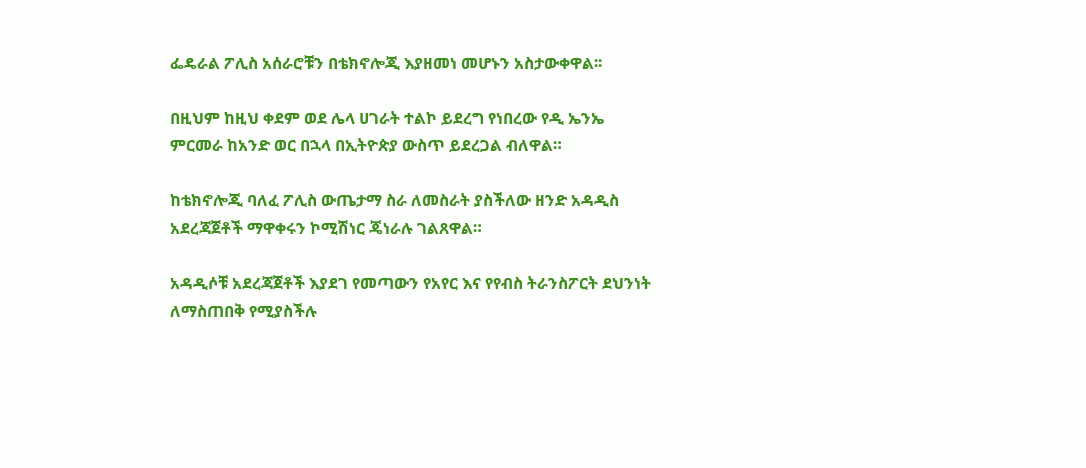ፌዴራል ፖሊስ አሰራሮቹን በቴክኖሎጂ እያዘመነ መሆኑን አስታውቀዋል፡፡

በዚህም ከዚህ ቀደም ወደ ሌላ ሀገራት ተልኮ ይደረግ የነበረው የዲ ኤንኤ ምርመራ ከአንድ ወር በኋላ በኢትዮጵያ ውስጥ ይደረጋል ብለዋል።

ከቴክኖሎጂ ባለፈ ፖሊስ ውጤታማ ስራ ለመስራት ያስችለው ዘንድ አዳዲስ አደረጃጀቶች ማዋቀሩን ኮሚሽነር ጄነራሉ ገልጸዋል።

አዳዲሶቹ አደረጃጀቶች እያደገ የመጣውን የአየር እና የየብስ ትራንስፖርት ደህንነት ለማስጠበቅ የሚያስችሉ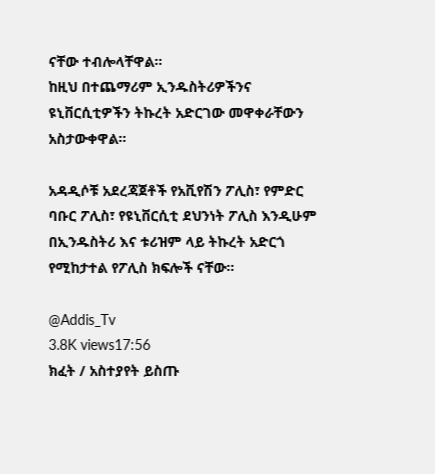ናቸው ተብሎላቸዋል።
ከዚህ በተጨማሪም ኢንዱስትሪዎችንና ዩኒቨርሲቲዎችን ትኩረት አድርገው መዋቀራቸውን አስታውቀዋል።

አዳዲሶቹ አደረጃጀቶች የአቪየሽን ፖሊስ፣ የምድር ባቡር ፖሊስ፣ የዩኒቨርሲቲ ደህንነት ፖሊስ እንዲሁም በኢንዱስትሪ እና ቱሪዝም ላይ ትኩረት አድርጎ የሚከታተል የፖሊስ ክፍሎች ናቸው።

@Addis_Tv
3.8K views17:56
ክፈት / አስተያየት ይስጡ